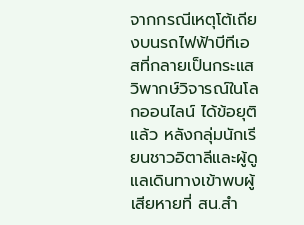จากกรณีเหตุโต้เถียงบนรถไฟฟ้าบีทีเอสที่กลายเป็นกระแสวิพากษ์วิจารณ์ในโลกออนไลน์ ได้ข้อยุติแล้ว หลังกลุ่มนักเรียนชาวอิตาลีและผู้ดูแลเดินทางเข้าพบผู้เสียหายที่ สน.สำ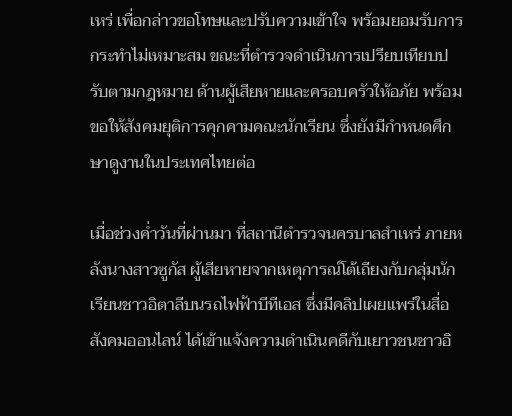เหร่ เพื่อกล่าวขอโทษและปรับความเข้าใจ พร้อมยอมรับการกระทำไม่เหมาะสม ขณะที่ตำรวจดำเนินการเปรียบเทียบปรับตามกฎหมาย ด้านผู้เสียหายและครอบครัวให้อภัย พร้อมขอให้สังคมยุติการคุกคามคณะนักเรียน ซึ่งยังมีกำหนดศึกษาดูงานในประเทศไทยต่อ

เมื่อช่วงค่ำวันที่ผ่านมา ที่สถานีตำรวจนครบาลสำเหร่ ภายหลังนางสาวซูกัส ผู้เสียหายจากเหตุการณ์โต้เถียงกับกลุ่มนักเรียนชาวอิตาลีบนรถไฟฟ้าบีทีเอส ซึ่งมีคลิปเผยแพร่ในสื่อสังคมออนไลน์ ได้เข้าแจ้งความดำเนินคดีกับเยาวชนชาวอิ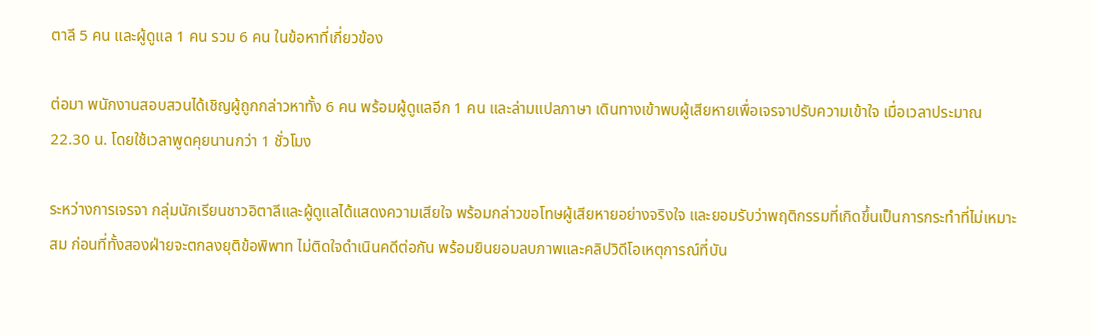ตาลี 5 คน และผู้ดูแล 1 คน รวม 6 คน ในข้อหาที่เกี่ยวข้อง

ต่อมา พนักงานสอบสวนได้เชิญผู้ถูกกล่าวหาทั้ง 6 คน พร้อมผู้ดูแลอีก 1 คน และล่ามแปลภาษา เดินทางเข้าพบผู้เสียหายเพื่อเจรจาปรับความเข้าใจ เมื่อเวลาประมาณ 22.30 น. โดยใช้เวลาพูดคุยนานกว่า 1 ชั่วโมง

ระหว่างการเจรจา กลุ่มนักเรียนชาวอิตาลีและผู้ดูแลได้แสดงความเสียใจ พร้อมกล่าวขอโทษผู้เสียหายอย่างจริงใจ และยอมรับว่าพฤติกรรมที่เกิดขึ้นเป็นการกระทำที่ไม่เหมาะสม ก่อนที่ทั้งสองฝ่ายจะตกลงยุติข้อพิพาท ไม่ติดใจดำเนินคดีต่อกัน พร้อมยินยอมลบภาพและคลิปวิดีโอเหตุการณ์ที่บัน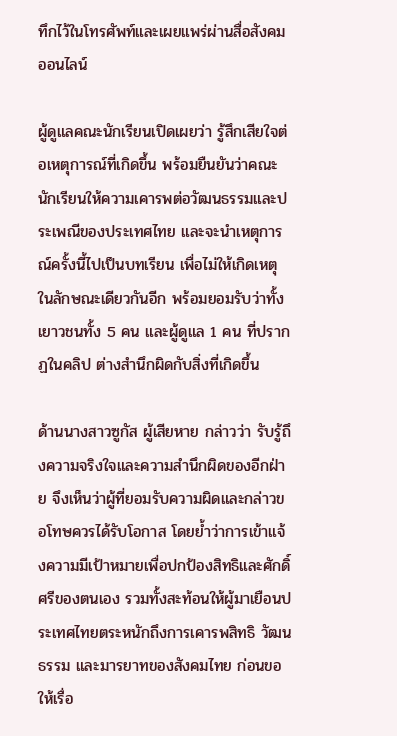ทึกไว้ในโทรศัพท์และเผยแพร่ผ่านสื่อสังคมออนไลน์

ผู้ดูแลคณะนักเรียนเปิดเผยว่า รู้สึกเสียใจต่อเหตุการณ์ที่เกิดขึ้น พร้อมยืนยันว่าคณะนักเรียนให้ความเคารพต่อวัฒนธรรมและประเพณีของประเทศไทย และจะนำเหตุการณ์ครั้งนี้ไปเป็นบทเรียน เพื่อไม่ให้เกิดเหตุในลักษณะเดียวกันอีก พร้อมยอมรับว่าทั้งเยาวชนทั้ง 5 คน และผู้ดูแล 1 คน ที่ปรากฏในคลิป ต่างสำนึกผิดกับสิ่งที่เกิดขึ้น

ด้านนางสาวซูกัส ผู้เสียหาย กล่าวว่า รับรู้ถึงความจริงใจและความสำนึกผิดของอีกฝ่าย จึงเห็นว่าผู้ที่ยอมรับความผิดและกล่าวขอโทษควรได้รับโอกาส โดยย้ำว่าการเข้าแจ้งความมีเป้าหมายเพื่อปกป้องสิทธิและศักดิ์ศรีของตนเอง รวมทั้งสะท้อนให้ผู้มาเยือนประเทศไทยตระหนักถึงการเคารพสิทธิ วัฒนธรรม และมารยาทของสังคมไทย ก่อนขอให้เรื่อ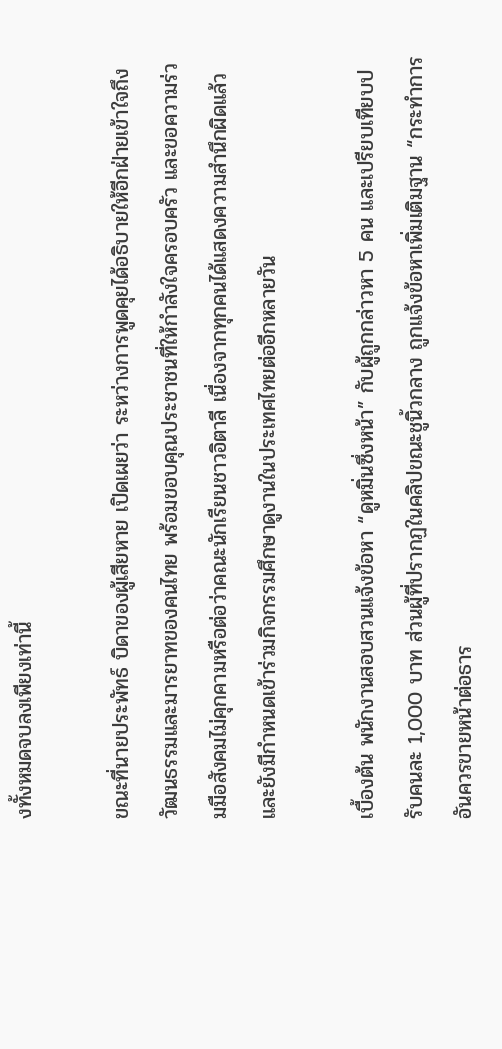งทั้งหมดจบลงเพียงเท่านี้

ขณะที่นายประพัทธ์ บิดาของผู้เสียหาย เปิดเผยว่า ระหว่างการพูดคุยได้อธิบายให้อีกฝ่ายเข้าใจถึงวัฒนธรรมและมารยาทของคนไทย พร้อมขอบคุณประชาชนที่ให้กำลังใจครอบครัว และขอความร่วมมือสังคมไม่คุกคามหรือต่อว่าคณะนักเรียนชาวอิตาลี เนื่องจากทุกคนได้แสดงความสำนึกผิดแล้ว และยังมีกำหนดเข้าร่วมกิจกรรมศึกษาดูงานในประเทศไทยต่ออีกหลายวัน

เบื้องต้น พนักงานสอบสวนแจ้งข้อหา “ดูหมิ่นซึ่งหน้า” กับผู้ถูกกล่าวหา 5 คน และเปรียบเทียบปรับคนละ 1,000 บาท ส่วนผู้ที่ปรากฏในคลิปขณะชูนิ้วกลาง ถูกแจ้งข้อหาเพิ่มเติมฐาน “กระทำการอันควรขายหน้าต่อธาร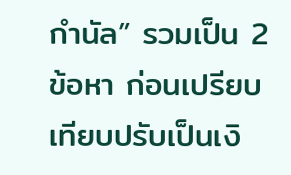กำนัล” รวมเป็น 2 ข้อหา ก่อนเปรียบเทียบปรับเป็นเงิ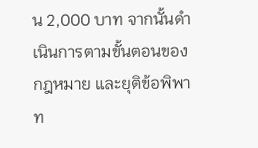น 2,000 บาท จากนั้นดำเนินการตามขั้นตอนของกฎหมาย และยุติข้อพิพาท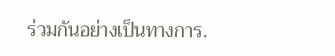ร่วมกันอย่างเป็นทางการ.